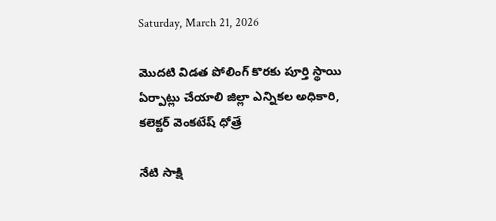Saturday, March 21, 2026

మొదటి విడత పోలింగ్ కొరకు పూర్తి స్థాయి ఏర్పాట్లు చేయాలి జిల్లా ఎన్నికల అధికారి, కలెక్టర్ వెంకటేష్ ధోత్రే

నేటి సాక్షి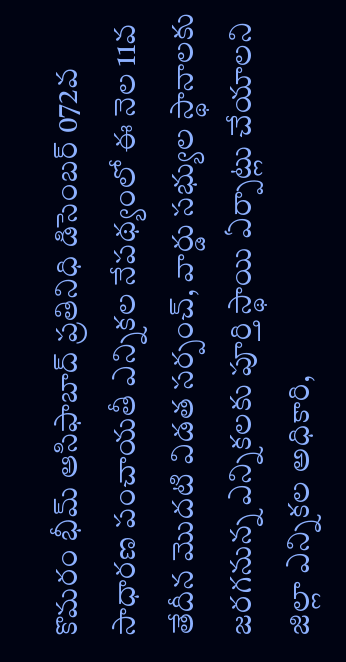కొమరం భీమ్ ఆసిఫాబాద్ ప్రతినిధి డిసెంబర్ 072వ సాధారణ పంచాయతీ ఎన్నికల నేపథ్యంలో ఈ నెల 11వ తేదీన మొదటి విడత సర్పంచ్, వార్డు సభ్యుల స్థానాలకు జరగనున్న ఎన్నికలకు పూర్తి స్థాయి ఏర్పాట్లు చేయాలని జిల్లా ఎన్నికల అధికారి,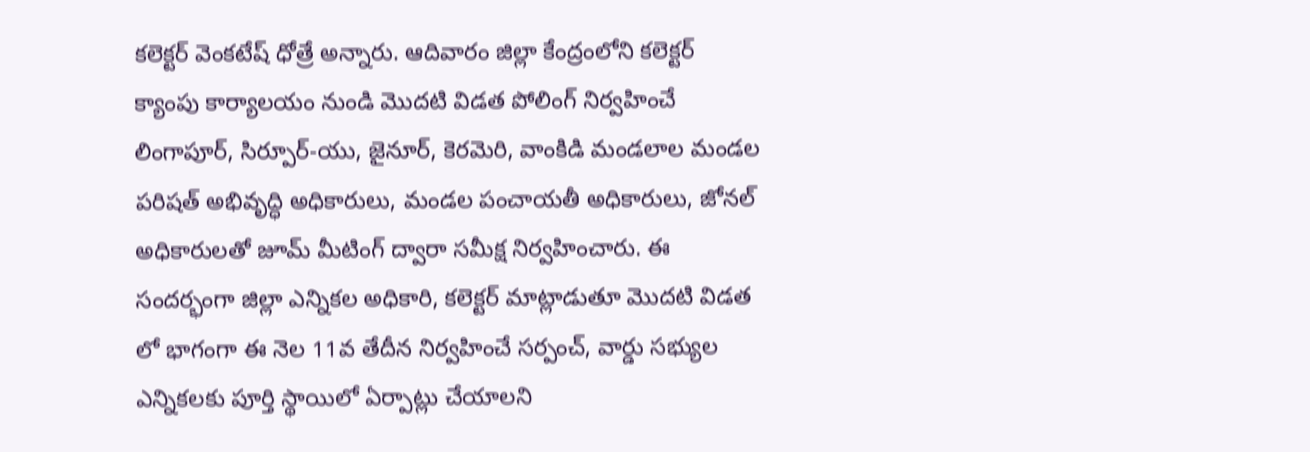కలెక్టర్ వెంకటేష్ ధోత్రే అన్నారు. ఆదివారం జిల్లా కేంద్రంలోని కలెక్టర్ క్యాంపు కార్యాలయం నుండి మొదటి విడత పోలింగ్ నిర్వహించే లింగాపూర్, సిర్పూర్-యు, జైనూర్, కెరమెరి, వాంకిడి మండలాల మండల పరిషత్ అభివృద్ధి అధికారులు, మండల పంచాయతీ అధికారులు, జోనల్ అధికారులతో జూమ్ మీటింగ్ ద్వారా సమీక్ష నిర్వహించారు. ఈ సందర్భంగా జిల్లా ఎన్నికల అధికారి, కలెక్టర్ మాట్లాడుతూ మొదటి విడత లో భాగంగా ఈ నెల 11వ తేదీన నిర్వహించే సర్పంచ్, వార్డు సభ్యుల ఎన్నికలకు పూర్తి స్థాయిలో ఏర్పాట్లు చేయాలని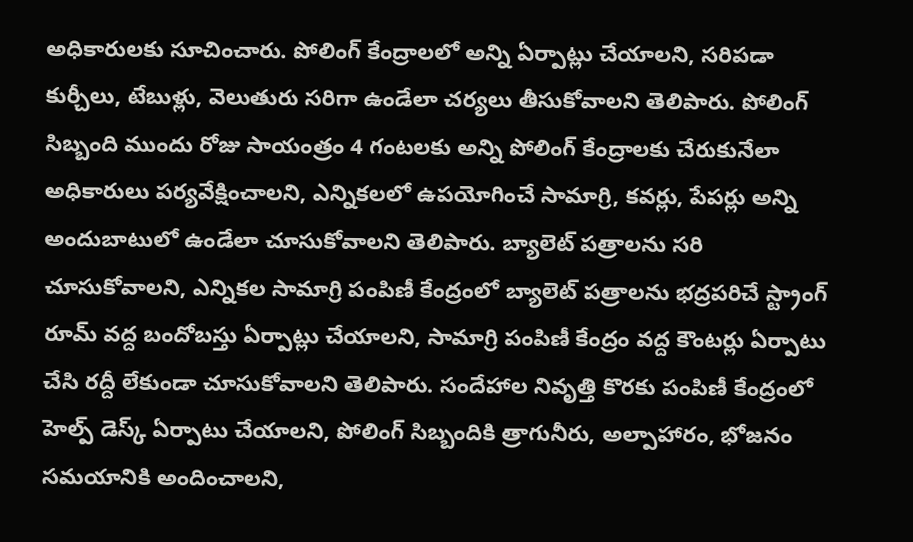అధికారులకు సూచించారు. పోలింగ్ కేంద్రాలలో అన్ని ఏర్పాట్లు చేయాలని, సరిపడా కుర్చీలు, టేబుళ్లు, వెలుతురు సరిగా ఉండేలా చర్యలు తీసుకోవాలని తెలిపారు. పోలింగ్ సిబ్బంది ముందు రోజు సాయంత్రం 4 గంటలకు అన్ని పోలింగ్ కేంద్రాలకు చేరుకునేలా అధికారులు పర్యవేక్షించాలని, ఎన్నికలలో ఉపయోగించే సామాగ్రి, కవర్లు, పేపర్లు అన్ని అందుబాటులో ఉండేలా చూసుకోవాలని తెలిపారు. బ్యాలెట్ పత్రాలను సరి చూసుకోవాలని, ఎన్నికల సామాగ్రి పంపిణీ కేంద్రంలో బ్యాలెట్ పత్రాలను భద్రపరిచే స్ట్రాంగ్ రూమ్ వద్ద బందోబస్తు ఏర్పాట్లు చేయాలని, సామాగ్రి పంపిణీ కేంద్రం వద్ద కౌంటర్లు ఏర్పాటు చేసి రద్దీ లేకుండా చూసుకోవాలని తెలిపారు. సందేహాల నివృత్తి కొరకు పంపిణీ కేంద్రంలో హెల్ప్ డెస్క్ ఏర్పాటు చేయాలని, పోలింగ్ సిబ్బందికి త్రాగునీరు, అల్పాహారం, భోజనం సమయానికి అందించాలని,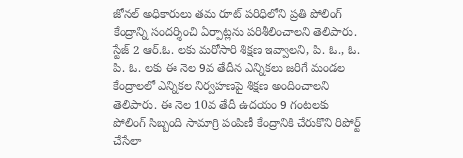జోనల్ అధికారులు తమ రూట్ పరిధిలోని ప్రతి పోలింగ్ కేంద్రాన్ని సందర్శించి ఏర్పాట్లను పరిశీలించాలని తెలిపారు. స్టేజ్ 2 ఆర్.ఓ. లకు మరోసారి శిక్షణ ఇవ్వాలని, పి. ఓ., ఓ. పి. ఓ. లకు ఈ నెల 9వ తేదీన ఎన్నికలు జరిగే మండల కేంద్రాలలో ఎన్నికల నిర్వహణపై శిక్షణ అందించాలని తెలిపారు. ఈ నెల 10వ తేదీ ఉదయం 9 గంటలకు పోలింగ్ సిబ్బంది సామాగ్రి పంపిణీ కేంద్రానికి చేరుకొని రిపోర్ట్ చేసేలా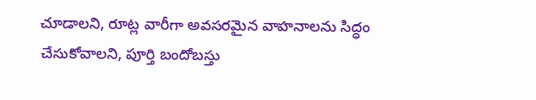చూడాలని, రూట్ల వారీగా అవసరమైన వాహనాలను సిద్ధం చేసుకోవాలని, పూర్తి బందోబస్తు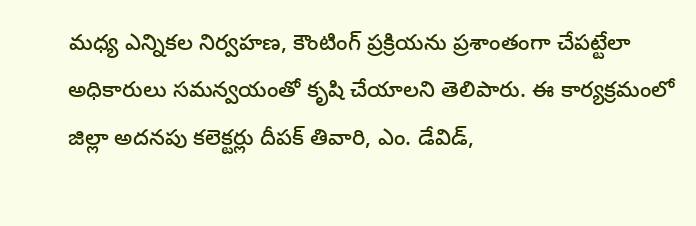మధ్య ఎన్నికల నిర్వహణ, కౌంటింగ్ ప్రక్రియను ప్రశాంతంగా చేపట్టేలా అధికారులు సమన్వయంతో కృషి చేయాలని తెలిపారు. ఈ కార్యక్రమంలో జిల్లా అదనపు కలెక్టర్లు దీపక్ తివారి, ఎం. డేవిడ్,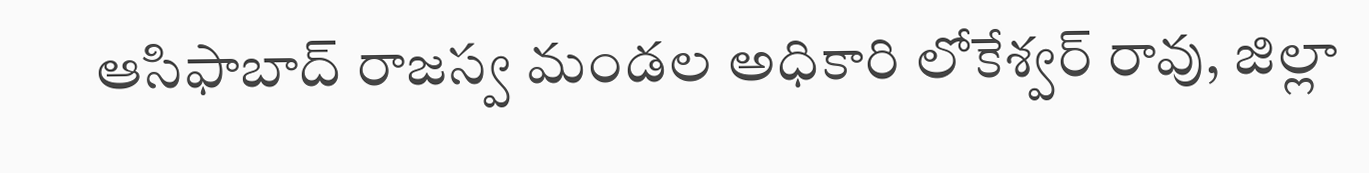ఆసిఫాబాద్ రాజస్వ మండల అధికారి లోకేశ్వర్ రావు, జిల్లా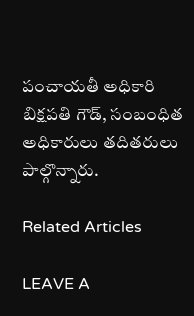పంచాయతీ అధికారి బిక్షపతి గౌడ్, సంబంధిత అధికారులు తదితరులు పాల్గొన్నారు.

Related Articles

LEAVE A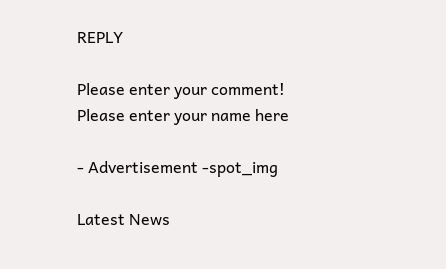REPLY

Please enter your comment!
Please enter your name here

- Advertisement -spot_img

Latest News